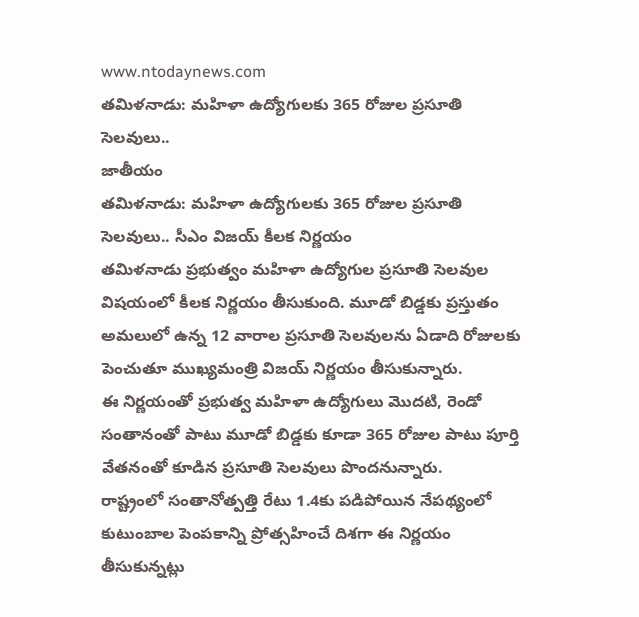www.ntodaynews.com
తమిళనాడు: మహిళా ఉద్యోగులకు 365 రోజుల ప్రసూతి సెలవులు..
జాతీయం
తమిళనాడు: మహిళా ఉద్యోగులకు 365 రోజుల ప్రసూతి సెలవులు.. సీఎం విజయ్ కీలక నిర్ణయం
తమిళనాడు ప్రభుత్వం మహిళా ఉద్యోగుల ప్రసూతి సెలవుల విషయంలో కీలక నిర్ణయం తీసుకుంది. మూడో బిడ్డకు ప్రస్తుతం అమలులో ఉన్న 12 వారాల ప్రసూతి సెలవులను ఏడాది రోజులకు పెంచుతూ ముఖ్యమంత్రి విజయ్ నిర్ణయం తీసుకున్నారు.
ఈ నిర్ణయంతో ప్రభుత్వ మహిళా ఉద్యోగులు మొదటి, రెండో సంతానంతో పాటు మూడో బిడ్డకు కూడా 365 రోజుల పాటు పూర్తి వేతనంతో కూడిన ప్రసూతి సెలవులు పొందనున్నారు.
రాష్ట్రంలో సంతానోత్పత్తి రేటు 1.4కు పడిపోయిన నేపథ్యంలో కుటుంబాల పెంపకాన్ని ప్రోత్సహించే దిశగా ఈ నిర్ణయం తీసుకున్నట్లు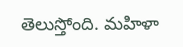తెలుస్తోంది. మహిళా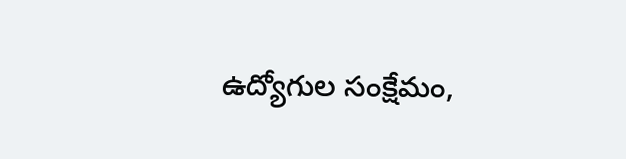ఉద్యోగుల సంక్షేమం,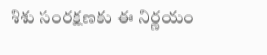శిశు సంరక్షణకు ఈ నిర్ణయం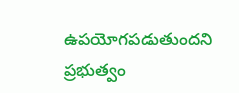ఉపయోగపడుతుందని ప్రభుత్వం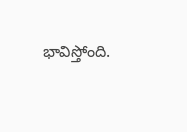భావిస్తోంది.